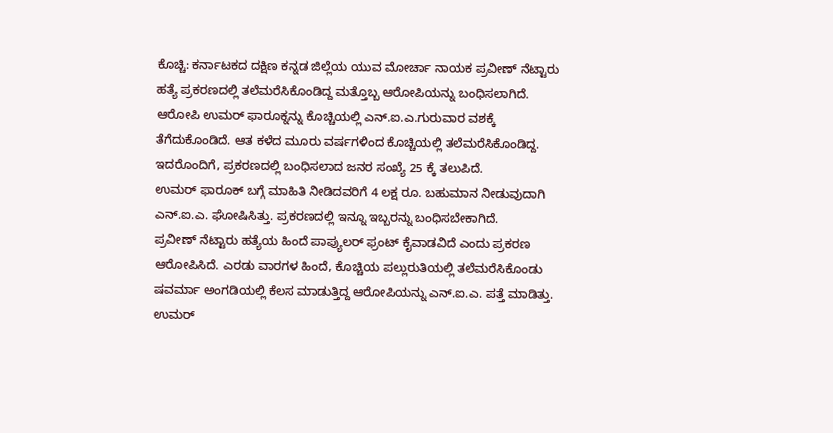ಕೊಚ್ಚಿ: ಕರ್ನಾಟಕದ ದಕ್ಷಿಣ ಕನ್ನಡ ಜಿಲ್ಲೆಯ ಯುವ ಮೋರ್ಚಾ ನಾಯಕ ಪ್ರವೀಣ್ ನೆಟ್ಟಾರು ಹತ್ಯೆ ಪ್ರಕರಣದಲ್ಲಿ ತಲೆಮರೆಸಿಕೊಂಡಿದ್ದ ಮತ್ತೊಬ್ಬ ಆರೋಪಿಯನ್ನು ಬಂಧಿಸಲಾಗಿದೆ.
ಆರೋಪಿ ಉಮರ್ ಫಾರೂಕ್ನನ್ನು ಕೊಚ್ಚಿಯಲ್ಲಿ ಎನ್.ಐ.ಎ.ಗುರುವಾರ ವಶಕ್ಕೆ ತೆಗೆದುಕೊಂಡಿದೆ. ಆತ ಕಳೆದ ಮೂರು ವರ್ಷಗಳಿಂದ ಕೊಚ್ಚಿಯಲ್ಲಿ ತಲೆಮರೆಸಿಕೊಂಡಿದ್ದ. ಇದರೊಂದಿಗೆ, ಪ್ರಕರಣದಲ್ಲಿ ಬಂಧಿಸಲಾದ ಜನರ ಸಂಖ್ಯೆ 25 ಕ್ಕೆ ತಲುಪಿದೆ.
ಉಮರ್ ಫಾರೂಕ್ ಬಗ್ಗೆ ಮಾಹಿತಿ ನೀಡಿದವರಿಗೆ 4 ಲಕ್ಷ ರೂ. ಬಹುಮಾನ ನೀಡುವುದಾಗಿ ಎನ್.ಐ.ಎ. ಘೋಷಿಸಿತ್ತು. ಪ್ರಕರಣದಲ್ಲಿ ಇನ್ನೂ ಇಬ್ಬರನ್ನು ಬಂಧಿಸಬೇಕಾಗಿದೆ.
ಪ್ರವೀಣ್ ನೆಟ್ಟಾರು ಹತ್ಯೆಯ ಹಿಂದೆ ಪಾಪ್ಯುಲರ್ ಫ್ರಂಟ್ ಕೈವಾಡವಿದೆ ಎಂದು ಪ್ರಕರಣ ಆರೋಪಿಸಿದೆ. ಎರಡು ವಾರಗಳ ಹಿಂದೆ, ಕೊಚ್ಚಿಯ ಪಲ್ಲುರುತಿಯಲ್ಲಿ ತಲೆಮರೆಸಿಕೊಂಡು ಷವರ್ಮಾ ಅಂಗಡಿಯಲ್ಲಿ ಕೆಲಸ ಮಾಡುತ್ತಿದ್ದ ಆರೋಪಿಯನ್ನು ಎನ್.ಐ.ಎ. ಪತ್ತೆ ಮಾಡಿತ್ತು.
ಉಮರ್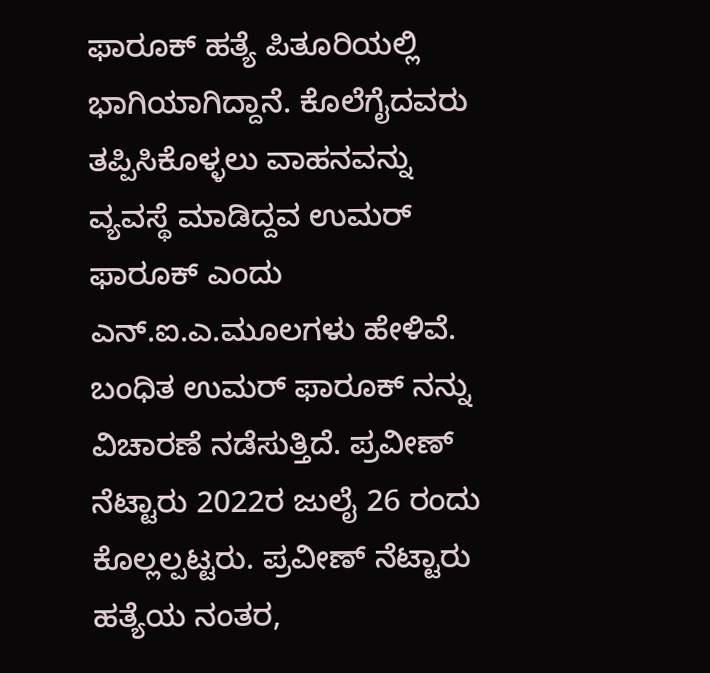ಫಾರೂಕ್ ಹತ್ಯೆ ಪಿತೂರಿಯಲ್ಲಿ ಭಾಗಿಯಾಗಿದ್ದಾನೆ. ಕೊಲೆಗೈದವರು ತಪ್ಪಿಸಿಕೊಳ್ಳಲು ವಾಹನವನ್ನು ವ್ಯವಸ್ಥೆ ಮಾಡಿದ್ದವ ಉಮರ್ ಫಾರೂಕ್ ಎಂದು ಎನ್.ಐ.ಎ.ಮೂಲಗಳು ಹೇಳಿವೆ.
ಬಂಧಿತ ಉಮರ್ ಫಾರೂಕ್ ನನ್ನು ವಿಚಾರಣೆ ನಡೆಸುತ್ತಿದೆ. ಪ್ರವೀಣ್ ನೆಟ್ಟಾರು 2022ರ ಜುಲೈ 26 ರಂದು ಕೊಲ್ಲಲ್ಪಟ್ಟರು. ಪ್ರವೀಣ್ ನೆಟ್ಟಾರು ಹತ್ಯೆಯ ನಂತರ,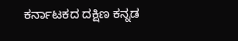ಕರ್ನಾಟಕದ ದಕ್ಷಿಣ ಕನ್ನಡ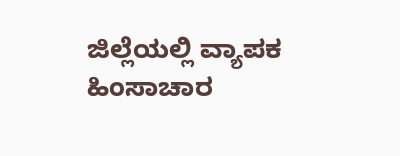ಜಿಲ್ಲೆಯಲ್ಲಿ ವ್ಯಾಪಕ ಹಿಂಸಾಚಾರ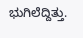ಭುಗಿಲೆದ್ದಿತ್ತು.